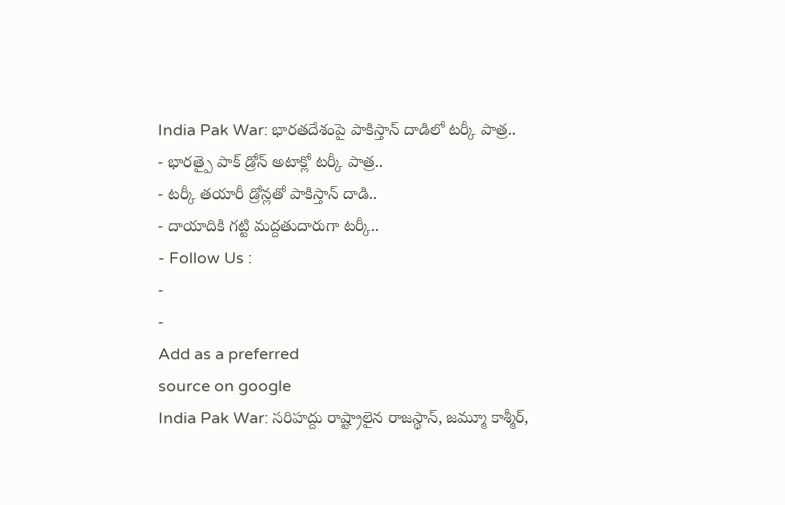India Pak War: భారతదేశంపై పాకిస్తాన్ దాడిలో టర్కీ పాత్ర..
- భారత్పై పాక్ డ్రోన్ అటాక్లో టర్కీ పాత్ర..
- టర్కీ తయారీ డ్రోన్లతో పాకిస్తాన్ దాడి..
- దాయాదికి గట్టి మద్దతుదారుగా టర్కీ..
- Follow Us :
-
-
Add as a preferred
source on google
India Pak War: సరిహద్దు రాష్ట్రాలైన రాజస్థాన్, జమ్మూ కాశ్మీర్,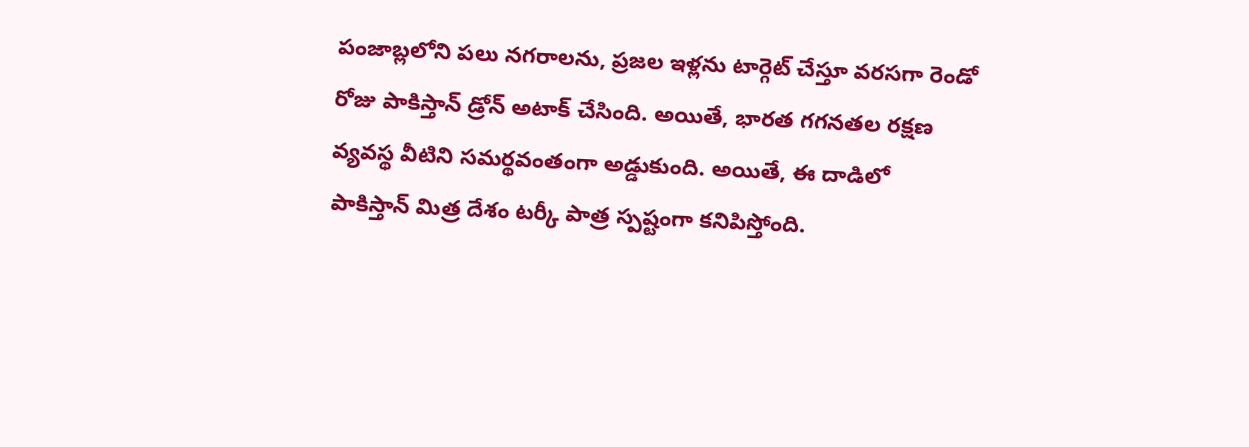పంజాబ్లలోని పలు నగరాలను, ప్రజల ఇళ్లను టార్గెట్ చేస్తూ వరసగా రెండో రోజు పాకిస్తాన్ డ్రోన్ అటాక్ చేసింది. అయితే, భారత గగనతల రక్షణ వ్యవస్థ వీటిని సమర్థవంతంగా అడ్డుకుంది. అయితే, ఈ దాడిలో పాకిస్తాన్ మిత్ర దేశం టర్కీ పాత్ర స్పష్టంగా కనిపిస్తోంది.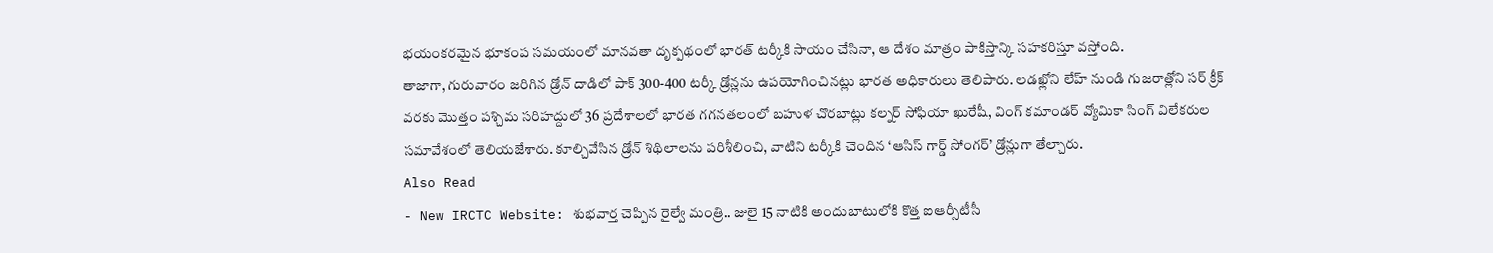భయంకరమైన భూకంప సమయంలో మానవతా దృక్పథంలో భారత్ టర్కీకి సాయం చేసినా, ఆ దేశం మాత్రం పాకిస్తాన్కి సహకరిస్తూ వస్తోంది.
తాజాగా, గురువారం జరిగిన డ్రోన్ దాడిలో పాక్ 300-400 టర్కీ డ్రోన్లను ఉపయోగించినట్లు భారత అధికారులు తెలిపారు. లడఖ్లోని లేహ్ నుండి గుజరాత్లోని సర్ క్రీక్ వరకు మొత్తం పశ్చిమ సరిహద్దులో 36 ప్రదేశాలలో భారత గగనతలంలో బహుళ చొరబాట్లు కల్నర్ సోఫియా ఖురేషీ, వింగ్ కమాండర్ వ్యోమికా సింగ్ విలేకరుల సమావేశంలో తెలియజేశారు. కూల్చివేసిన డ్రోన్ శిథిలాలను పరిశీలించి, వాటిని టర్కీకి చెందిన ‘ఆసిస్ గార్డ్ సోంగర్’ డ్రోన్లుగా తేల్చారు.
Also Read
- New IRCTC Website: శుభవార్త చెప్పిన రైల్వే మంత్రి.. జులై 15 నాటికి అందుబాటులోకి కొత్త ఐఆర్సీటీసీ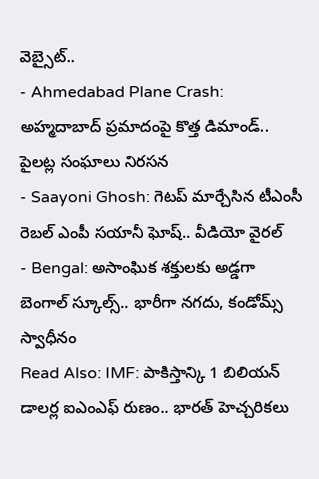వెబ్సైట్..
- Ahmedabad Plane Crash: అహ్మదాబాద్ ప్రమాదంపై కొత్త డిమాండ్.. పైలట్ల సంఘాలు నిరసన
- Saayoni Ghosh: గెటప్ మార్చేసిన టీఎంసీ రెబల్ ఎంపీ సయానీ ఘోష్.. వీడియో వైరల్
- Bengal: అసాంఘిక శక్తులకు అడ్డగా బెంగాల్ స్కూల్స్.. భారీగా నగదు, కండోమ్స్ స్వాధీనం
Read Also: IMF: పాకిస్తాన్కి 1 బిలియన్ డాలర్ల ఐఎంఎఫ్ రుణం.. భారత్ హెచ్చరికలు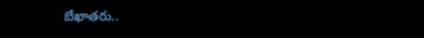బేఖాతరు..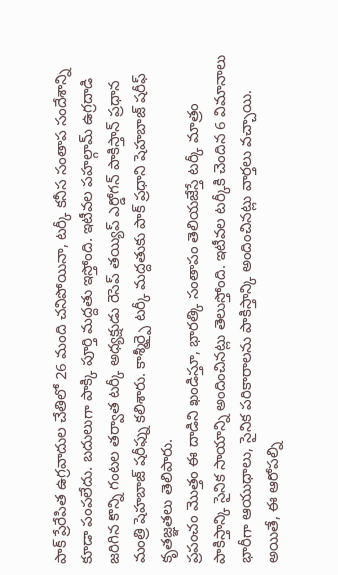పాక్ ప్రేరేపిత ఉగ్రవాదుల చేతిలో 26 మంది చనిపోయినా, టర్కీ కనీస సంతాప సందేశాన్ని కూడా పంపలేదు. బదులుగా పాక్కి పూర్తి మద్దతు ఇస్తోంది. ఇటీవల పహల్గామ్ ఉగ్రదాడి జరిగిన కొన్ని గంటల తర్వాత టర్కీ అధ్యక్షుడు రెసెప్ తయ్యిప్ ఎర్డోగన్ పాకిస్తాన్ ప్రధాన మంత్రి షెహబాజ్ షరీఫ్ను కలిశారు. కాశ్మీర్పై టర్కీ మద్దతుకు పాక్ ప్రధాని షెహబాజ్ షరీఫ్ కృతజ్ఞతలు తెలిపారు.
ప్రపంచం మొత్తం ఈ దాడిని ఖండిస్తూ, భారత్కి సంతాపం తెలియజేస్తే టర్కీ మాత్రం పాకిస్తాన్కి సైనిక సాయాన్ని అందించినట్లు తెలుస్తోంది. ఇటీవల టర్కీకి చెందిన 6 విమానాలు భారీగా ఆయుధాలు, సైనిక పరికారాలను పాకిస్తాన్కి అందించినట్లు వార్తలు వచ్చాయి. అయితే, ఈ ఆరోపల్ని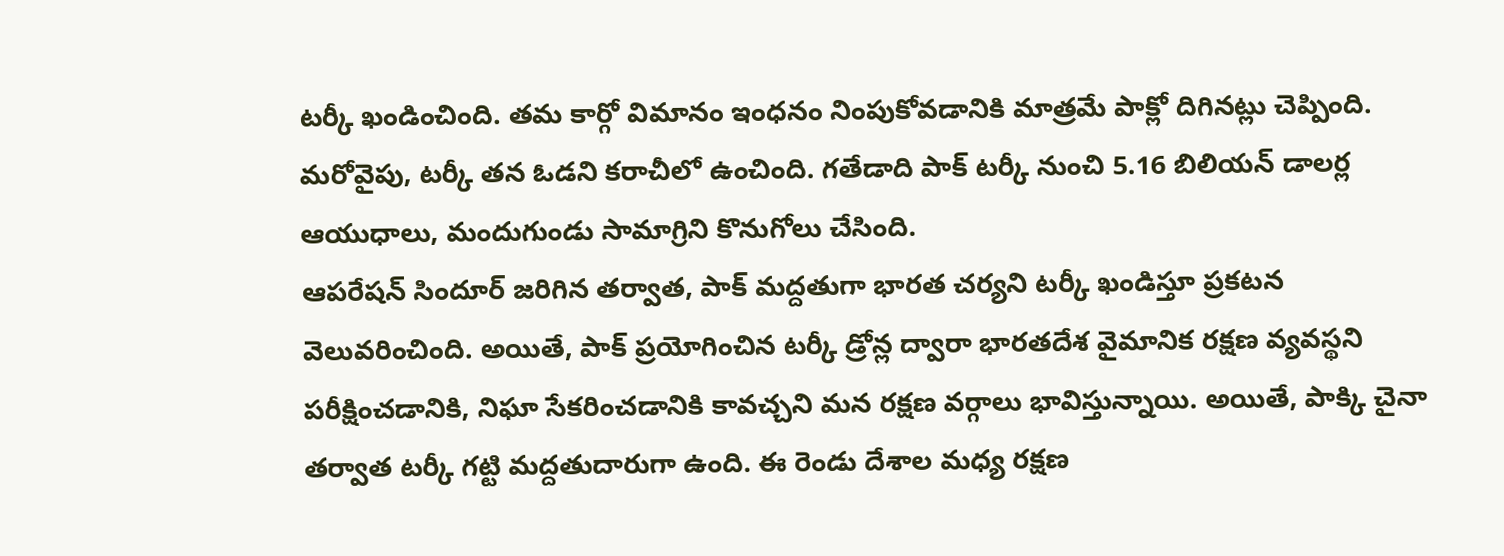టర్కీ ఖండించింది. తమ కార్గో విమానం ఇంధనం నింపుకోవడానికి మాత్రమే పాక్లో దిగినట్లు చెప్పింది. మరోవైపు, టర్కీ తన ఓడని కరాచీలో ఉంచింది. గతేడాది పాక్ టర్కీ నుంచి 5.16 బిలియన్ డాలర్ల ఆయుధాలు, మందుగుండు సామాగ్రిని కొనుగోలు చేసింది.
ఆపరేషన్ సిందూర్ జరిగిన తర్వాత, పాక్ మద్దతుగా భారత చర్యని టర్కీ ఖండిస్తూ ప్రకటన వెలువరించింది. అయితే, పాక్ ప్రయోగించిన టర్కీ డ్రోన్ల ద్వారా భారతదేశ వైమానిక రక్షణ వ్యవస్థని పరీక్షించడానికి, నిఘా సేకరించడానికి కావచ్చని మన రక్షణ వర్గాలు భావిస్తున్నాయి. అయితే, పాక్కి చైనా తర్వాత టర్కీ గట్టి మద్దతుదారుగా ఉంది. ఈ రెండు దేశాల మధ్య రక్షణ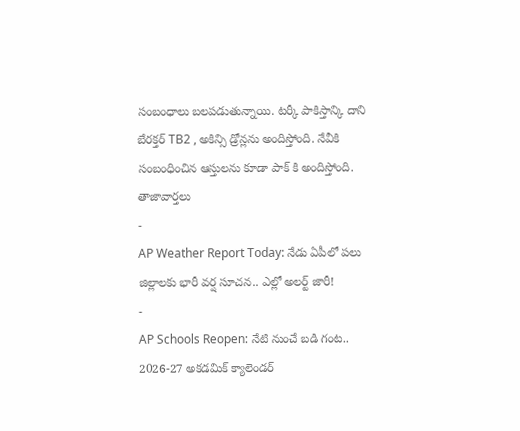సంబంధాలు బలపడుతున్నాయి. టర్కీ పాకిస్తాన్కి దాని బేరక్తర్ TB2 , అకిన్సి డ్రోన్లను అందిస్తోంది. నేవీకి సంబంధించిన ఆస్తులను కూడా పాక్ కి అందిస్తోంది.
తాజావార్తలు
-
AP Weather Report Today: నేడు ఏపీలో పలు జిల్లాలకు భారీ వర్ష సూచన.. ఎల్లో అలర్ట్ జారీ!
-
AP Schools Reopen: నేటి నుంచే బడి గంట.. 2026-27 అకడమిక్ క్యాలెండర్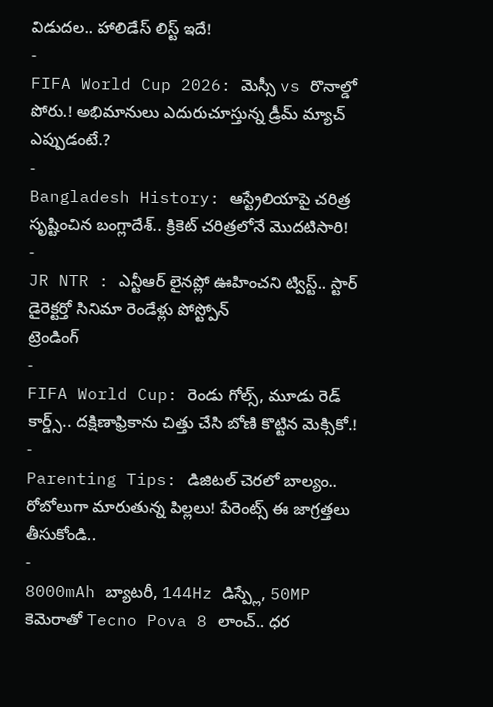విడుదల.. హాలిడేస్ లిస్ట్ ఇదే!
-
FIFA World Cup 2026: మెస్సీ vs రొనాల్డో పోరు.! అభిమానులు ఎదురుచూస్తున్న డ్రీమ్ మ్యాచ్ ఎప్పుడంటే.?
-
Bangladesh History: ఆస్ట్రేలియాపై చరిత్ర సృష్టించిన బంగ్లాదేశ్.. క్రికెట్ చరిత్రలోనే మొదటిసారి!
-
JR NTR : ఎన్టీఆర్ లైనప్లో ఊహించని ట్విస్ట్.. స్టార్ డైరెక్టర్తో సినిమా రెండేళ్లు పోస్ట్పోన్
ట్రెండింగ్
-
FIFA World Cup: రెండు గోల్స్, మూడు రెడ్ కార్డ్స్.. దక్షిణాఫ్రికాను చిత్తు చేసి బోణి కొట్టిన మెక్సికో.!
-
Parenting Tips: డిజిటల్ చెరలో బాల్యం.. రోబోలుగా మారుతున్న పిల్లలు! పేరెంట్స్ ఈ జాగ్రత్తలు తీసుకోండి..
-
8000mAh బ్యాటరీ, 144Hz డిస్ప్లే, 50MP కెమెరాతో Tecno Pova 8 లాంచ్.. ధర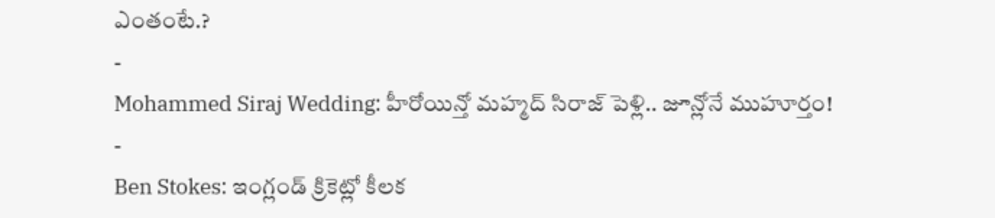ఎంతంటే.?
-
Mohammed Siraj Wedding: హీరోయిన్తో మహ్మద్ సిరాజ్ పెళ్లి.. జూన్లోనే ముహూర్తం!
-
Ben Stokes: ఇంగ్లండ్ క్రికెట్లో కీలక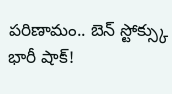పరిణామం.. బెన్ స్టోక్స్కు భారీ షాక్!